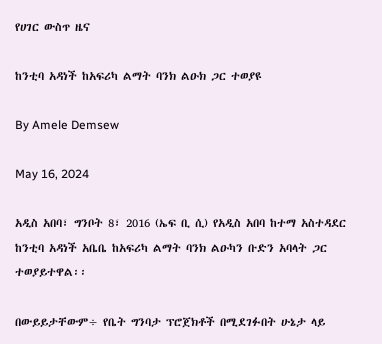የሀገር ውስጥ ዜና

ከንቲባ አዳነች ከአፍሪካ ልማት ባንክ ልዑክ ጋር ተወያዩ

By Amele Demsew

May 16, 2024

አዲስ አበባ፣ ግንቦት 8፣ 2016 (ኤፍ ቢ ሲ) የአዲስ አበባ ከተማ አስተዳደር ከንቲባ አዳነች አቤቤ ከአፍሪካ ልማት ባንክ ልዑካን ቡድን አባላት ጋር ተወያይተዋል፡፡

በውይይታቸውም÷ የቤት ግንባታ ፕሮጀክቶች በሚደገፉበት ሁኔታ ላይ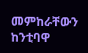መምከራቸውን ከንቲባዋ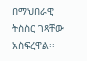በማህበራዊ ትስስር ገጻቸው አስፍረዋል፡፡